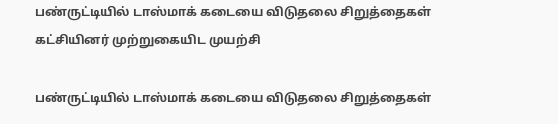பண்ருட்டியில் டாஸ்மாக் கடையை விடுதலை சிறுத்தைகள் கட்சியினர் முற்றுகையிட முயற்சி

பண்ருட்டியில் டாஸ்மாக் கடையை விடுதலை சிறுத்தைகள்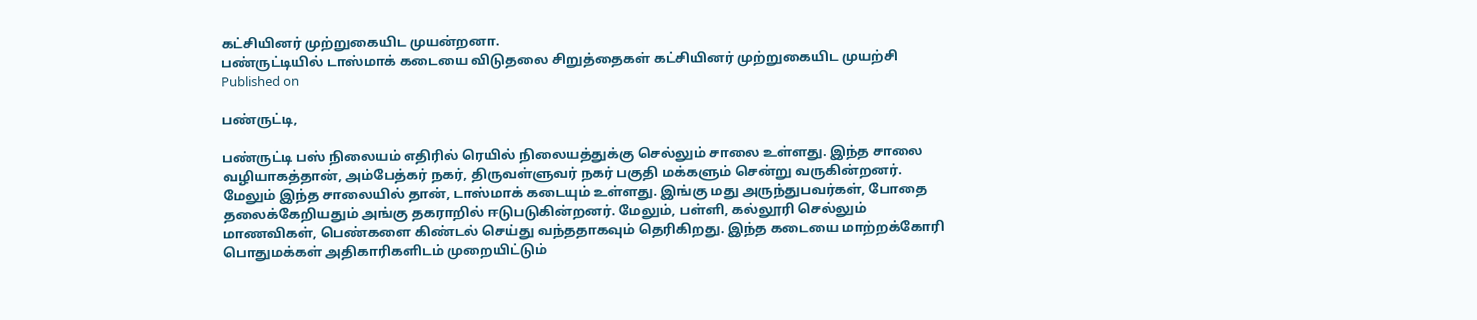கட்சியினர் முற்றுகையிட முயன்றனா.
பண்ருட்டியில் டாஸ்மாக் கடையை விடுதலை சிறுத்தைகள் கட்சியினர் முற்றுகையிட முயற்சி
Published on

பண்ருட்டி,

பண்ருட்டி பஸ் நிலையம் எதிரில் ரெயில் நிலையத்துக்கு செல்லும் சாலை உள்ளது. இந்த சாலை வழியாகத்தான், அம்பேத்கர் நகர், திருவள்ளுவர் நகர் பகுதி மக்களும் சென்று வருகின்றனர். மேலும் இந்த சாலையில் தான், டாஸ்மாக் கடையும் உள்ளது. இங்கு மது அருந்துபவர்கள், போதை தலைக்கேறியதும் அங்கு தகராறில் ஈடுபடுகின்றனர். மேலும், பள்ளி, கல்லூரி செல்லும் மாணவிகள், பெண்களை கிண்டல் செய்து வந்ததாகவும் தெரிகிறது. இந்த கடையை மாற்றக்கோரி பொதுமக்கள் அதிகாரிகளிடம் முறையிட்டும்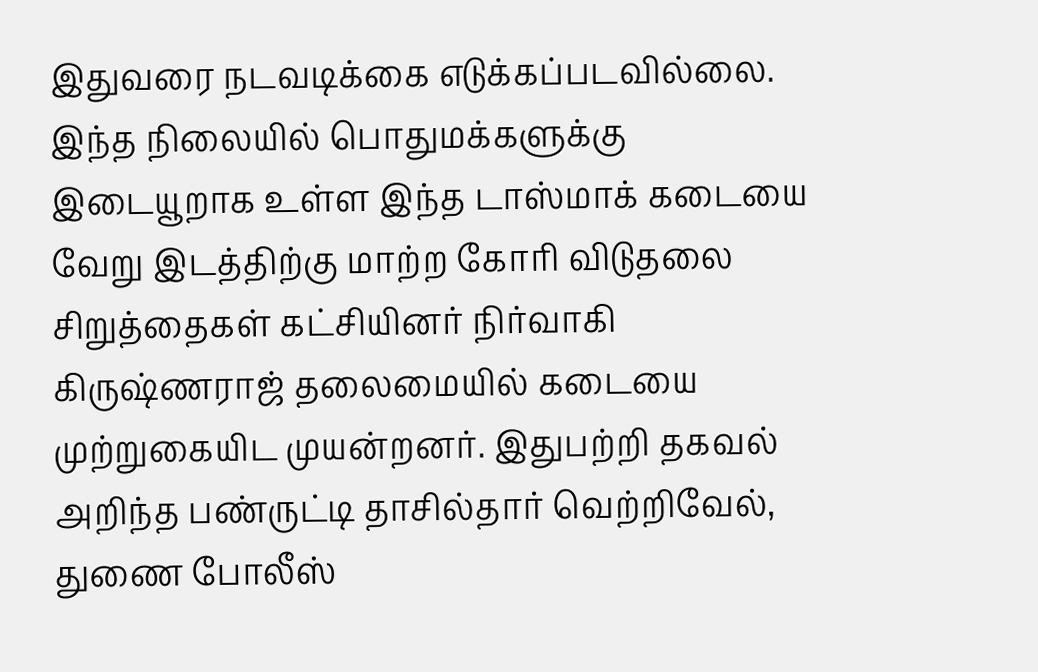இதுவரை நடவடிக்கை எடுக்கப்படவில்லை. இந்த நிலையில் பொதுமக்களுக்கு இடையூறாக உள்ள இந்த டாஸ்மாக் கடையை வேறு இடத்திற்கு மாற்ற கோரி விடுதலை சிறுத்தைகள் கட்சியினர் நிர்வாகி கிருஷ்ணராஜ் தலைமையில் கடையை முற்றுகையிட முயன்றனர். இதுபற்றி தகவல் அறிந்த பண்ருட்டி தாசில்தார் வெற்றிவேல், துணை போலீஸ்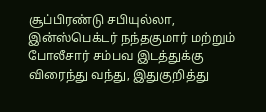சூப்பிரண்டு சபியுல்லா, இன்ஸ்பெக்டர் நந்தகுமார் மற்றும் போலீசார் சம்பவ இடத்துக்கு விரைந்து வந்து, இதுகுறித்து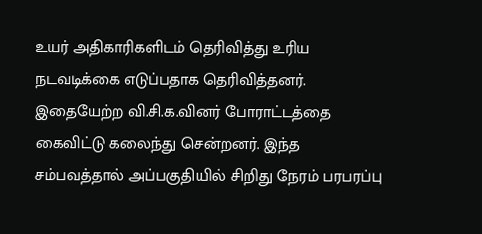உயர் அதிகாரிகளிடம் தெரிவித்து உரிய நடவடிக்கை எடுப்பதாக தெரிவித்தனர். இதையேற்ற வி.சி.க.வினர் போராட்டத்தை கைவிட்டு கலைந்து சென்றனர். இந்த சம்பவத்தால் அப்பகுதியில் சிறிது நேரம் பரபரப்பு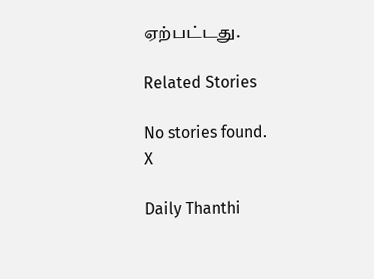ஏற்பட்டது.

Related Stories

No stories found.
X

Daily Thanthi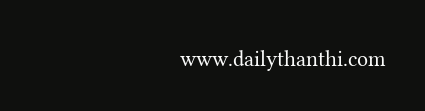www.dailythanthi.com